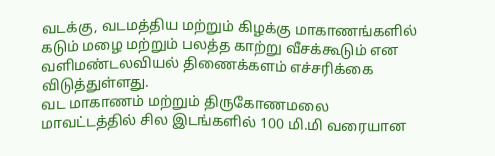வடக்கு, வடமத்திய மற்றும் கிழக்கு மாகாணங்களில் கடும் மழை மற்றும் பலத்த காற்று வீசக்கூடும் என வளிமண்டலவியல் திணைக்களம் எச்சரிக்கை விடுத்துள்ளது.
வட மாகாணம் மற்றும் திருகோணமலை மாவட்டத்தில் சில இடங்களில் 100 மி.மி வரையான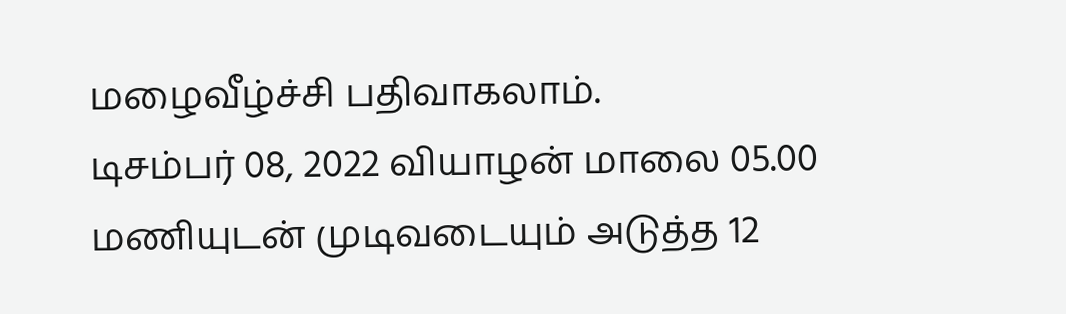மழைவீழ்ச்சி பதிவாகலாம்.
டிசம்பர் 08, 2022 வியாழன் மாலை 05.00 மணியுடன் முடிவடையும் அடுத்த 12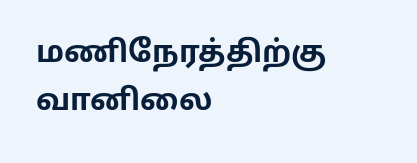மணிநேரத்திற்கு வானிலை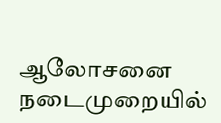ஆலோசனை நடைமுறையில்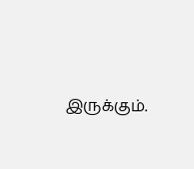இருக்கும்.